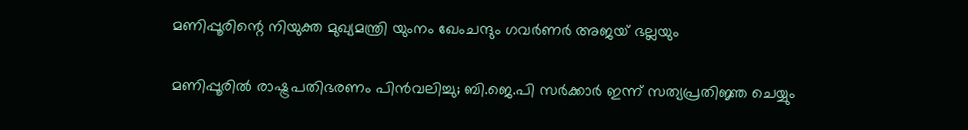മണിപ്പൂരിന്റെ നിയുക്ത മുഖ്യമന്ത്രി യുംനം ഖേംചന്ദും ഗവർണർ അജയ് ഭല്ലയും

മണിപ്പൂരിൽ രാഷ്ട്രപതിഭരണം പിൻവലിച്ചു; ബി.ജെ.പി സർക്കാർ ഇന്ന് സത്യപ്രതിജ്ഞ ചെയ്യും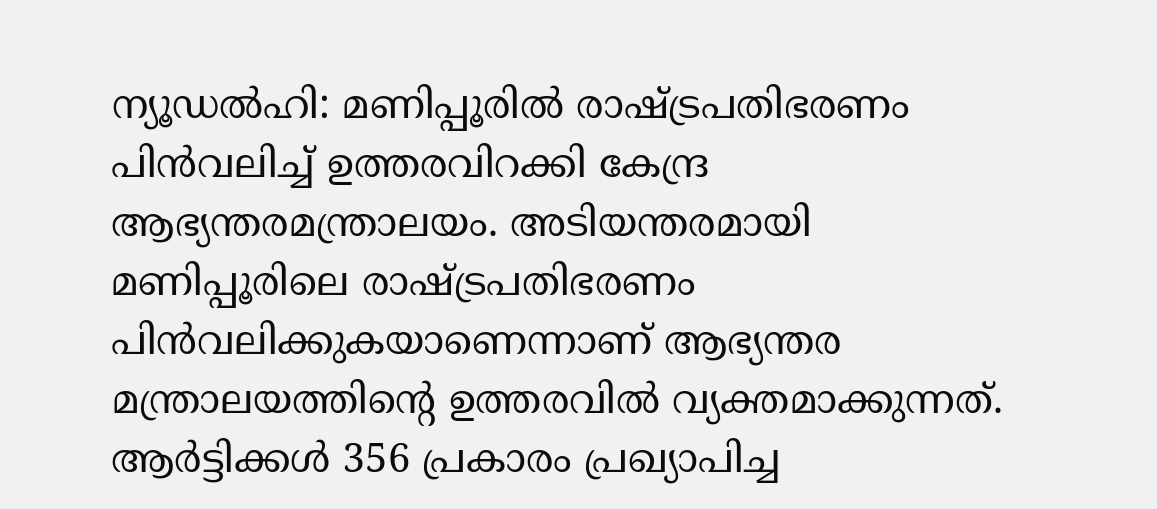ന്യൂഡൽഹി: മണിപ്പൂരിൽ രാഷ്ട്രപതിഭരണം പിൻവലിച്ച് ഉത്തരവിറക്കി കേന്ദ്ര ആഭ്യന്തരമന്ത്രാലയം. അടിയന്തരമായി മണിപ്പൂരിലെ രാഷ്ട്രപതിഭരണം പിൻവലിക്കുകയാണെന്നാണ് ആഭ്യന്തര മന്ത്രാലയത്തിന്റെ ഉത്തരവിൽ വ്യക്തമാക്കുന്നത്. ആർട്ടിക്കൾ 356 പ്രകാരം പ്രഖ്യാപിച്ച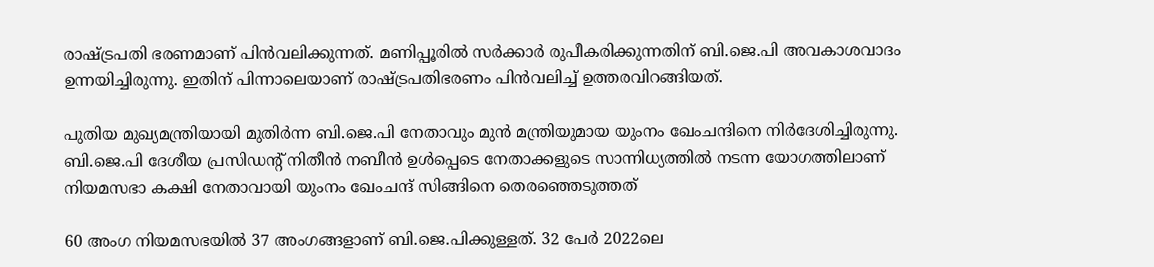രാഷ്ട്രപതി ഭരണമാണ് പിൻവലിക്കുന്നത്. മണിപ്പൂരിൽ സർക്കാർ രുപീകരിക്കുന്നതിന് ബി.ജെ.പി അവകാശവാദം ഉന്നയിച്ചിരുന്നു. ഇതിന് പിന്നാലെയാണ് രാഷ്ട്രപതിഭരണം പിൻവലിച്ച് ഉത്തരവിറങ്ങിയത്.

പുതിയ മുഖ്യമന്ത്രിയായി മുതിർന്ന ബി.ജെ.പി നേതാവും മുൻ മന്ത്രിയുമായ യുംനം ഖേംചന്ദിനെ നിർദേശിച്ചിരുന്നു. ബി.ജെ.പി ദേശീയ പ്രസിഡന്റ് നിതീൻ നബീൻ ഉൾപ്പെടെ നേതാക്കളുടെ സാന്നിധ്യത്തിൽ നടന്ന യോഗത്തിലാണ് നിയമസഭാ കക്ഷി നേതാവായി യുംനം ഖേംചന്ദ് സിങ്ങിനെ തെരഞ്ഞെടുത്തത്

60 അംഗ നിയമസഭയിൽ 37 അംഗങ്ങളാണ് ബി.ജെ.പിക്കുള്ളത്. 32 പേർ 2022ലെ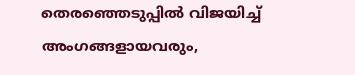തെരഞ്ഞെടുപ്പിൽ വിജയിച്ച് അംഗങ്ങളായവരും,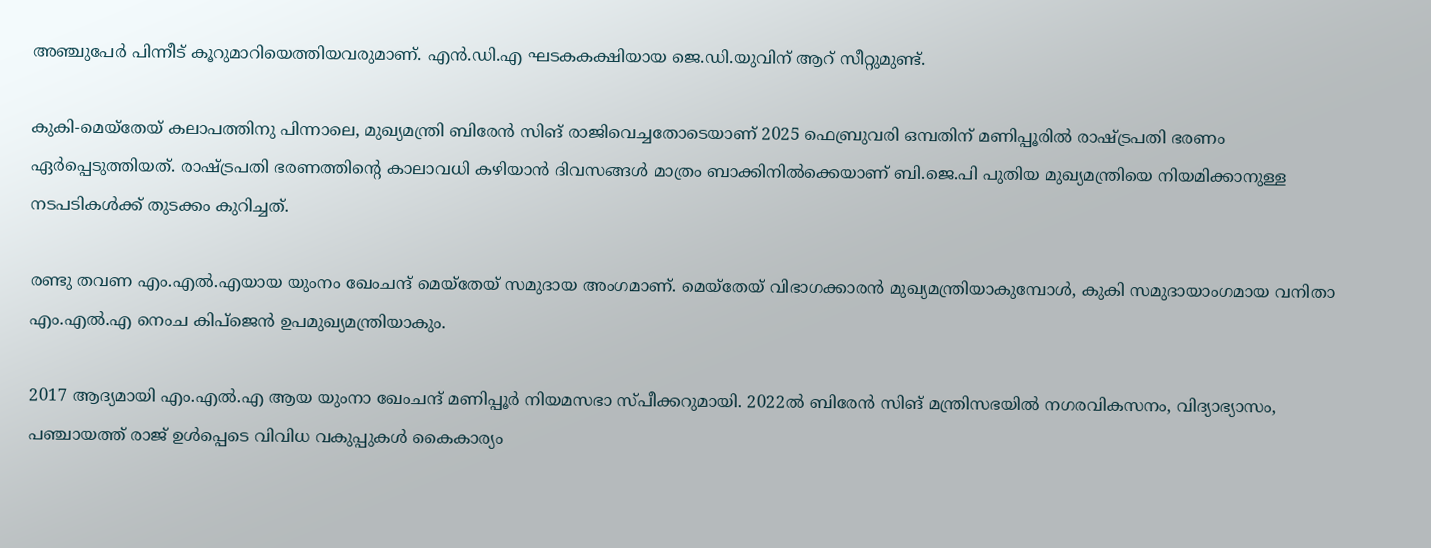അഞ്ചുപേർ പിന്നീട് കൂറുമാറിയെത്തിയവരുമാണ്. എൻ.ഡി.എ ഘടകകക്ഷിയായ ജെ.ഡി.യുവിന് ആറ് സീറ്റുമുണ്ട്.

കുകി-മെയ്തേയ് കലാപത്തിനു പിന്നാലെ, മുഖ്യമന്ത്രി ബിരേൻ സിങ് രാജിവെച്ചതോടെയാണ് 2025 ഫെബ്രുവരി ഒമ്പതിന് മണിപ്പൂരിൽ രാഷ്ട്രപതി ഭരണം ഏർപ്പെടുത്തിയത്. രാഷ്ട്രപതി ഭരണത്തിന്റെ കാലാവധി കഴിയാൻ ദിവസങ്ങൾ മാത്രം ബാക്കിനിൽക്കെയാണ് ബി.ജെ.പി പുതിയ മുഖ്യമന്ത്രിയെ നിയമിക്കാനുള്ള നടപടികൾക്ക് തുടക്കം കുറിച്ചത്.

രണ്ടു തവണ എം.എൽ.എയായ യുംനം ഖേംചന്ദ് മെയ്തേയ് സമുദായ അംഗമാണ്. മെയ്തേയ് വിഭാഗക്കാരൻ മുഖ്യമന്ത്രിയാകുമ്പോൾ, കുകി സമുദായാംഗമായ വനിതാ എം.എൽ.എ നെംച കിപ്ജെൻ ഉപമുഖ്യമന്ത്രിയാകും.

2017 ആദ്യമായി എം.എൽ.എ ആയ യുംനാ ഖേംചന്ദ് മണിപ്പൂർ നിയമസഭാ സ്പീക്കറുമായി. 2022ൽ ബിരേൻ സിങ് മന്ത്രിസഭയിൽ നഗരവികസനം, വിദ്യാഭ്യാസം, പഞ്ചായത്ത് രാജ് ഉൾപ്പെടെ വിവിധ വകുപ്പുകൾ കൈകാര്യം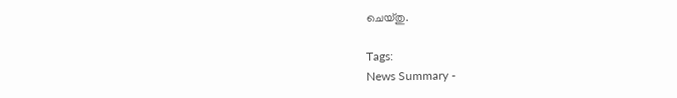ചെയ്തു.

Tags:
News Summary -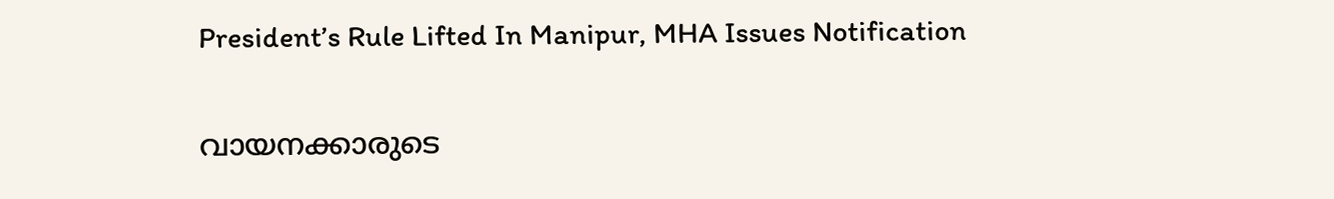President’s Rule Lifted In Manipur, MHA Issues Notification

വായനക്കാരുടെ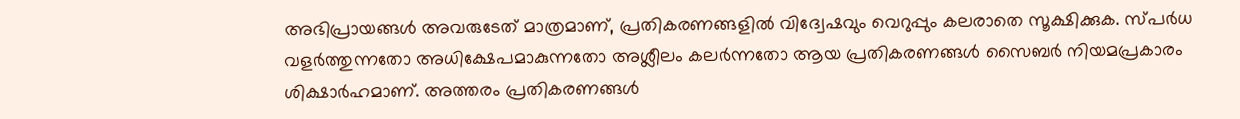അഭിപ്രായങ്ങള്‍ അവരുടേത് മാത്രമാണ്, പ്രതികരണങ്ങളിൽ വിദ്വേഷവും വെറുപ്പും കലരാതെ സൂക്ഷിക്കുക. സ്പർധ വളർത്തുന്നതോ അധിക്ഷേപമാകുന്നതോ അശ്ലീലം കലർന്നതോ ആയ പ്രതികരണങ്ങൾ സൈബർ നിയമപ്രകാരം ശിക്ഷാർഹമാണ്. അത്തരം പ്രതികരണങ്ങൾ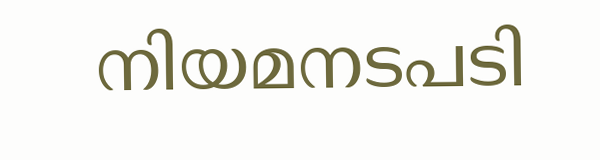നിയമനടപടി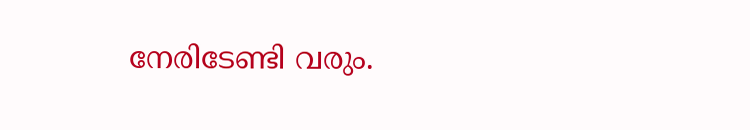നേരിടേണ്ടി വരും.